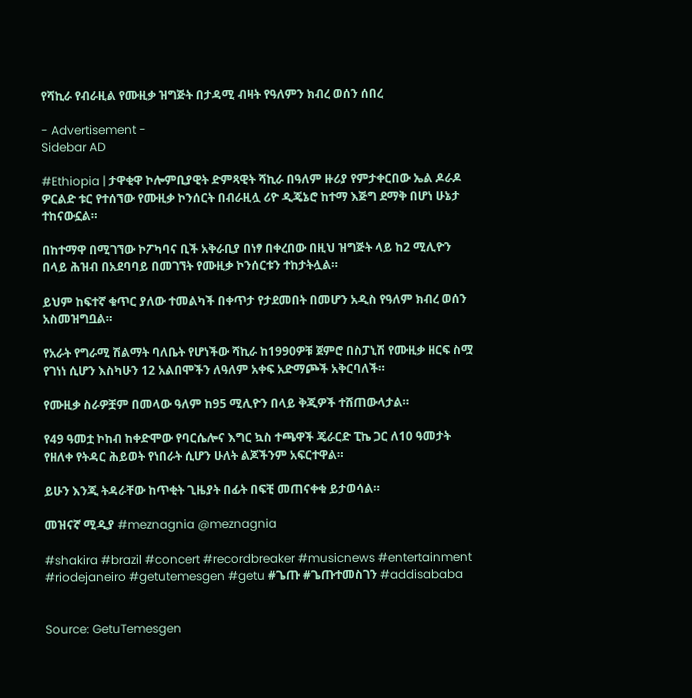የሻኪራ የብራዚል የሙዚቃ ዝግጅት በታዳሚ ብዛት የዓለምን ክብረ ወሰን ሰበረ

- Advertisement -
Sidebar AD

#Ethiopia | ታዋቂዋ ኮሎምቢያዊት ድምጻዊት ሻኪራ በዓለም ዙሪያ የምታቀርበው ኤል ዶራዶ ዎርልድ ቱር የተሰኘው የሙዚቃ ኮንሰርት በብራዚሏ ሪዮ ዲጄኔሮ ከተማ እጅግ ደማቅ በሆነ ሁኔታ ተከናውኗል።

በከተማዋ በሚገኘው ኮፖካባና ቢች አቅራቢያ በነፃ በቀረበው በዚህ ዝግጅት ላይ ከ2 ሚሊዮን በላይ ሕዝብ በአደባባይ በመገኘት የሙዚቃ ኮንሰርቱን ተከታትሏል።

ይህም ከፍተኛ ቁጥር ያለው ተመልካች በቀጥታ የታደመበት በመሆን አዲስ የዓለም ክብረ ወሰን አስመዝግቧል።

የአራት የግራሚ ሽልማት ባለቤት የሆነችው ሻኪራ ከ1990ዎቹ ጀምሮ በስፓኒሽ የሙዚቃ ዘርፍ ስሟ የገነነ ሲሆን እስካሁን 12 አልበሞችን ለዓለም አቀፍ አድማጮች አቅርባለች።

የሙዚቃ ስራዎቿም በመላው ዓለም ከ95 ሚሊዮን በላይ ቅጂዎች ተሸጠውላታል።

የ49 ዓመቷ ኮከብ ከቀድሞው የባርሴሎና እግር ኳስ ተጫዋች ጄራርድ ፒኬ ጋር ለ10 ዓመታት የዘለቀ የትዳር ሕይወት የነበራት ሲሆን ሁለት ልጆችንም አፍርተዋል።

ይሁን እንጂ ትዳራቸው ከጥቂት ጊዜያት በፊት በፍቺ መጠናቀቁ ይታወሳል።

መዝናኛ ሚዲያ #meznagnia @meznagnia

#shakira #brazil #concert #recordbreaker #musicnews #entertainment #riodejaneiro #getutemesgen #getu #ጌጡ #ጌጡተመስገን #addisababa


Source: GetuTemesgen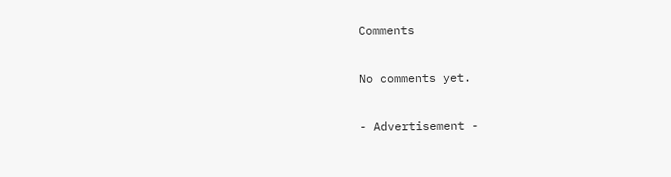Comments

No comments yet.

- Advertisement -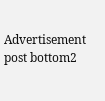Advertisement post bottom2